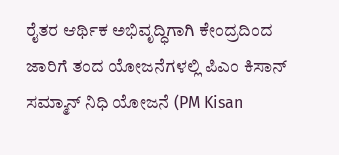ರೈತರ ಆರ್ಥಿಕ ಅಭಿವೃದ್ಧಿಗಾಗಿ ಕೇಂದ್ರದಿಂದ ಜಾರಿಗೆ ತಂದ ಯೋಜನೆಗಳಲ್ಲಿ ಪಿಎಂ ಕಿಸಾನ್ ಸಮ್ಮಾನ್ ನಿಧಿ ಯೋಜನೆ (PM Kisan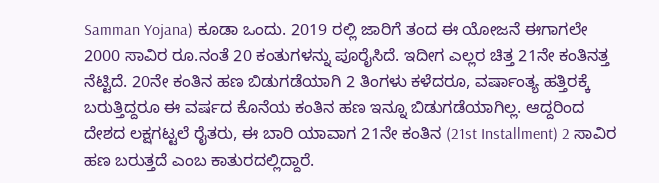Samman Yojana) ಕೂಡಾ ಒಂದು. 2019 ರಲ್ಲಿ ಜಾರಿಗೆ ತಂದ ಈ ಯೋಜನೆ ಈಗಾಗಲೇ 2000 ಸಾವಿರ ರೂ.ನಂತೆ 20 ಕಂತುಗಳನ್ನು ಪೂರೈಸಿದೆ. ಇದೀಗ ಎಲ್ಲರ ಚಿತ್ತ 21ನೇ ಕಂತಿನತ್ತ ನೆಟ್ಟಿದೆ. 20ನೇ ಕಂತಿನ ಹಣ ಬಿಡುಗಡೆಯಾಗಿ 2 ತಿಂಗಳು ಕಳೆದರೂ, ವರ್ಷಾಂತ್ಯ ಹತ್ತಿರಕ್ಕೆ ಬರುತ್ತಿದ್ದರೂ ಈ ವರ್ಷದ ಕೊನೆಯ ಕಂತಿನ ಹಣ ಇನ್ನೂ ಬಿಡುಗಡೆಯಾಗಿಲ್ಲ. ಆದ್ದರಿಂದ ದೇಶದ ಲಕ್ಷಗಟ್ಟಲೆ ರೈತರು, ಈ ಬಾರಿ ಯಾವಾಗ 21ನೇ ಕಂತಿನ (21st Installment) 2 ಸಾವಿರ ಹಣ ಬರುತ್ತದೆ ಎಂಬ ಕಾತುರದಲ್ಲಿದ್ದಾರೆ.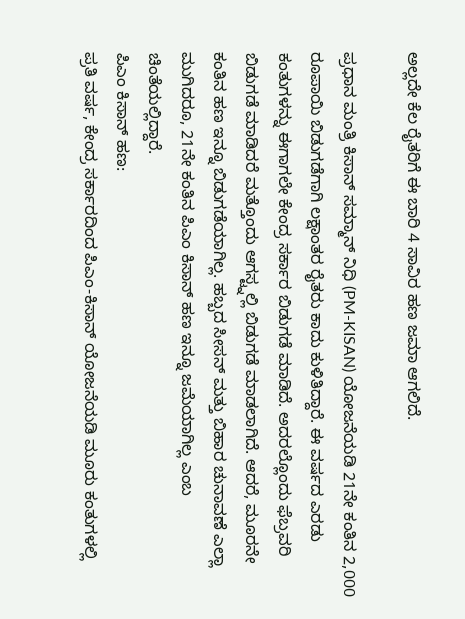ಅಲ್ಲದೇ ಕೆಲ ರೈತರಿಗೆ ಈ ಬಾರಿ 4 ಸಾವಿರ ಹಣ ಜಮಾ ಆಗಲಿದೆ.

ಪ್ರಧಾನ ಮಂತ್ರಿ ಕಿಸಾನ್ ಸಮ್ಮಾನ್ ನಿಧಿ (PM-KISAN) ಯೋಜನೆಯಡಿ 21ನೇ ಕಂತಿನ 2,000 ರೂಪಾಯಿ ಬಿಡುಗಡೆಗಾಗಿ ಲಕ್ಷಾಂತರ ರೈತರು ಕಾದು ಕುಳಿತಿದ್ದಾರೆ. ಈ ವರ್ಷದ ಎರಡು ಕಂತುಗಳನ್ನು ಈಗಾಗಲೇ ಕೇಂದ್ರ ಸರ್ಕಾರ ಬಿಡುಗಡೆ ಮಾಡಿದೆ. ಅದರಲ್ಲೊಂದು ಫೆಬ್ರವರಿ ಬಿಡುಗಡೆ ಮಾಡಿದರೆ ಮತ್ತೊಂದು ಆಗಸ್ಟ್ನಲ್ಲಿ ಬಿಡುಗಡೆ ಮಾಡಲಾಗಿದೆ. ಆದರೆ, ಮೂರನೇ ಕಂತಿನ ಹಣ ಇನ್ನೂ ಬಿಡುಗಡೆಯಾಗಿಲ್ಲ. ಹಬ್ಬದ ಸೀಸನ್ ಮತ್ತು ಬಿಹಾರ ಚುನಾವಣೆ ಎಲ್ಲಾ ಮುಗಿದರೂ, 21ನೇ ಕಂತಿನ ಪಿಎಂ ಕಿಸಾನ್ ಹಣ ಇನ್ನೂ ಜಮೆಯಾಗಿಲ್ಲ ಎಂಬ ಚಿಂತೆಯಲ್ಲಿದ್ದಾರೆ.
ಪಿಎಂ ಕಿಸಾನ್ ಹಣ:
ಪ್ರತಿ ವರ್ಷ, ಕೇಂದ್ರ ಸರ್ಕಾರದಿಂದ ಪಿಎಂ-ಕಿಸಾನ್ ಯೋಜನೆಯಡಿ ಮೂರು ಕಂತುಗಳಲ್ಲಿ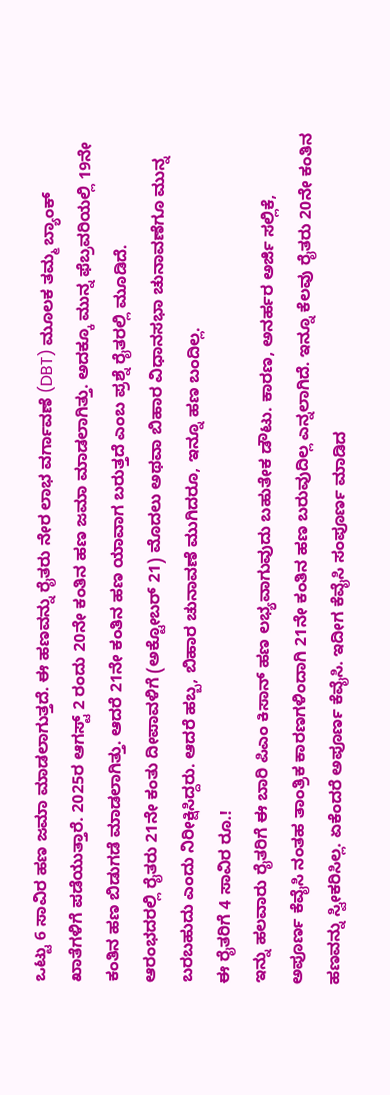ಒಟ್ಟು 6 ಸಾವಿರ ಹಣ ಜಮಾ ಮಾಡಲಾಗುತ್ತದೆ. ಈ ಹಣವನ್ನು ರೈತರು ನೇರ ಲಾಭ ವರ್ಗಾವಣೆ (DBT) ಮೂಲಕ ತಮ್ಮ ಬ್ಯಾಂಕ್ ಖಾತೆಗಳಿಗೆ ಪಡೆಯುತ್ತಾರೆ. 2025ರ ಆಗಸ್ಟ್ 2 ರಂದು 20ನೇ ಕಂತಿನ ಹಣ ಜಮಾ ಮಾಡಲಾಗಿತ್ತು. ಅದಕ್ಕೂ ಮುನ್ನ ಫೆಬ್ರವರಿಯಲ್ಲಿ 19ನೇ ಕಂತಿನ ಹಣ ಬಿಡುಗಡೆ ಮಾಡಲಾಗಿತ್ತು. ಆದರೆ 21ನೇ ಕಂತಿನ ಹಣ ಯಾವಾಗ ಬರುತ್ತದೆ ಎಂಬ ಪ್ರಶ್ನೆ ರೈತರಲ್ಲಿ ಮೂಡಿದೆ.
ಆರಂಭದರಲ್ಲಿ ರೈತರು 21ನೇ ಕಂತು ದೀಪಾವಳಿಗೆ (ಅಕ್ಟೋಬರ್ 21) ಮೊದಲು ಅಥವಾ ಬಿಹಾರ ವಿಧಾನಸಭಾ ಚುನಾವಣೆಗೂ ಮುನ್ನ ಬರಬಹುದು ಎಂದು ನಿರೀಕ್ಷಿಸಿದ್ದರು. ಆದರೆ ಹಬ್ಬ, ಬಿಹಾರ ಚುನಾವಣೆ ಮುಗಿದರೂ, ಇನ್ನೂ ಹಣ ಬಂದಿಲ್ಲ.
ಈ ರೈತರಿಗೆ 4 ಸಾವಿರ ರೂ.!
ಇನ್ನು ಹಲವಾರು ರೈತರಿಗೆ ಈ ಬಾರಿ ಪಿಎಂ ಕಿಸಾನ್ ಹಣ ಲಭ್ಯವಾಗುವುದು ಬಹುತೇಕ ಡೌಟು. ಕಾರಣ, ಅನರ್ಹರ ಅರ್ಜಿ ಸಲ್ಲಿಕೆ, ಅಪೂರ್ಣ ಕೆವೈಸಿ ನಂತಹ ತಾಂತ್ರಿಕ ಕಾರಣಗಳಿಂದಾಗಿ 21ನೇ ಕಂತಿನ ಹಣ ಬರುವುದಿಲ್ಲ ಎನ್ನಲಾಗಿದೆ. ಇನ್ನೂ ಕೆಲವು ರೈತರು 20ನೇ ಕಂತಿನ ಹಣವನ್ನು ಸ್ವೀಕರಿಸಿಲ್ಲ. ಏಕೆಂದರೆ ಅಪೂರ್ಣ ಕೆವೈಸಿ. ಇದೀಗ ಕೆವೈಸಿ ಸಂಪೂರ್ಣ ಮಾಡಿದ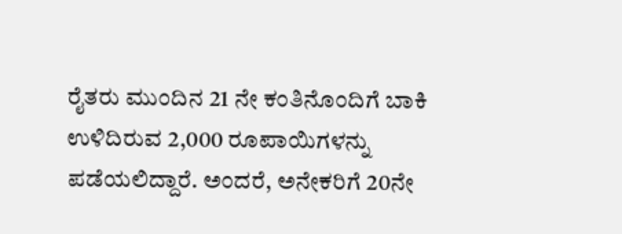ರೈತರು ಮುಂದಿನ 21 ನೇ ಕಂತಿನೊಂದಿಗೆ ಬಾಕಿ ಉಳಿದಿರುವ 2,000 ರೂಪಾಯಿಗಳನ್ನು ಪಡೆಯಲಿದ್ದಾರೆ. ಅಂದರೆ, ಅನೇಕರಿಗೆ 20ನೇ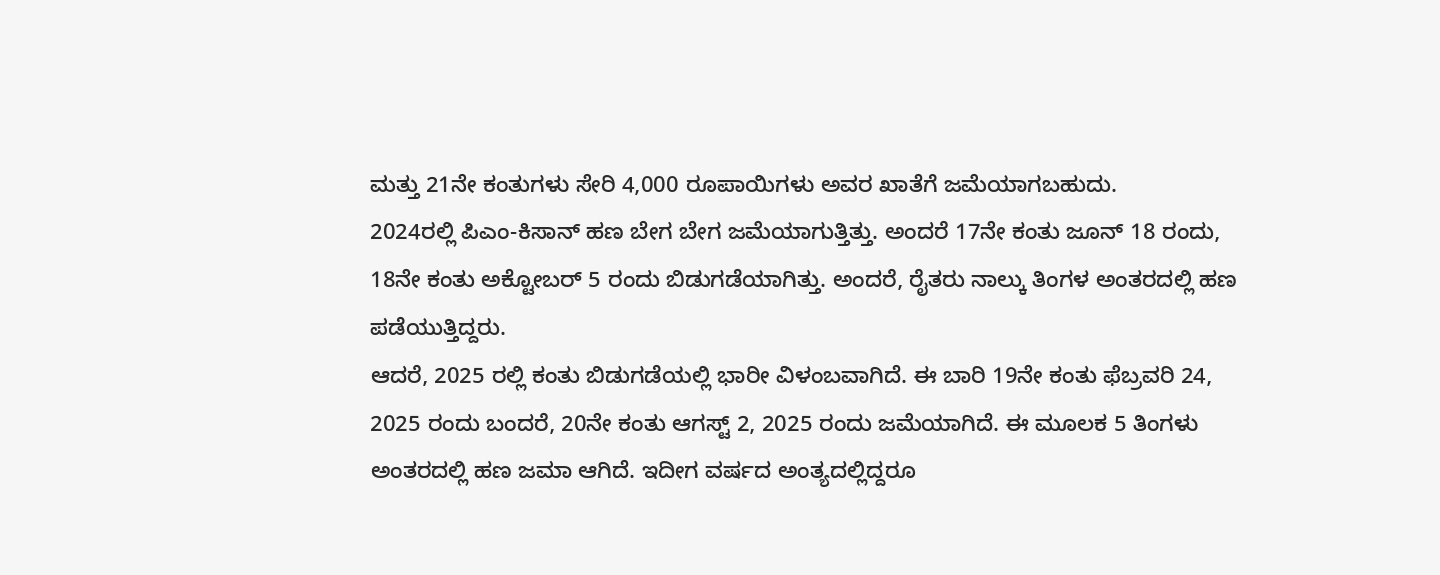ಮತ್ತು 21ನೇ ಕಂತುಗಳು ಸೇರಿ 4,000 ರೂಪಾಯಿಗಳು ಅವರ ಖಾತೆಗೆ ಜಮೆಯಾಗಬಹುದು.
2024ರಲ್ಲಿ ಪಿಎಂ-ಕಿಸಾನ್ ಹಣ ಬೇಗ ಬೇಗ ಜಮೆಯಾಗುತ್ತಿತ್ತು. ಅಂದರೆ 17ನೇ ಕಂತು ಜೂನ್ 18 ರಂದು, 18ನೇ ಕಂತು ಅಕ್ಟೋಬರ್ 5 ರಂದು ಬಿಡುಗಡೆಯಾಗಿತ್ತು. ಅಂದರೆ, ರೈತರು ನಾಲ್ಕು ತಿಂಗಳ ಅಂತರದಲ್ಲಿ ಹಣ ಪಡೆಯುತ್ತಿದ್ದರು.
ಆದರೆ, 2025 ರಲ್ಲಿ ಕಂತು ಬಿಡುಗಡೆಯಲ್ಲಿ ಭಾರೀ ವಿಳಂಬವಾಗಿದೆ. ಈ ಬಾರಿ 19ನೇ ಕಂತು ಫೆಬ್ರವರಿ 24, 2025 ರಂದು ಬಂದರೆ, 20ನೇ ಕಂತು ಆಗಸ್ಟ್ 2, 2025 ರಂದು ಜಮೆಯಾಗಿದೆ. ಈ ಮೂಲಕ 5 ತಿಂಗಳು ಅಂತರದಲ್ಲಿ ಹಣ ಜಮಾ ಆಗಿದೆ. ಇದೀಗ ವರ್ಷದ ಅಂತ್ಯದಲ್ಲಿದ್ದರೂ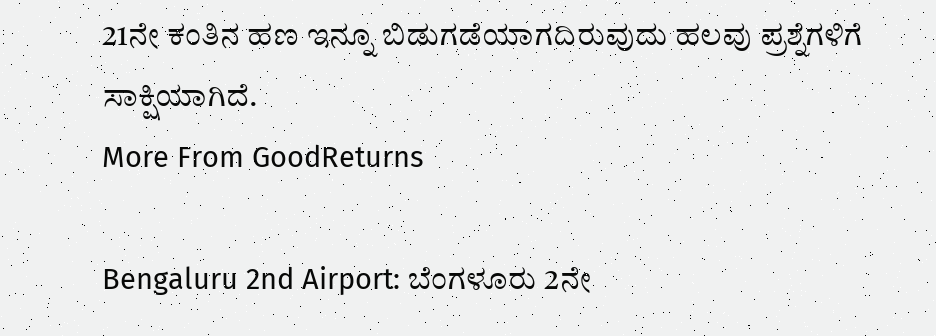21ನೇ ಕಂತಿನ ಹಣ ಇನ್ನೂ ಬಿಡುಗಡೆಯಾಗದಿರುವುದು ಹಲವು ಪ್ರಶ್ನೆಗಳಿಗೆ ಸಾಕ್ಷಿಯಾಗಿದೆ.
More From GoodReturns

Bengaluru 2nd Airport: ಬೆಂಗಳೂರು 2ನೇ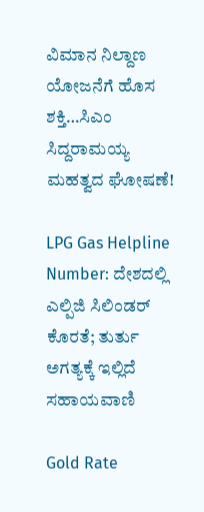ವಿಮಾನ ನಿಲ್ದಾಣ ಯೋಜನೆಗೆ ಹೊಸ ಶಕ್ತಿ…ಸಿಎಂ ಸಿದ್ದರಾಮಯ್ಯ ಮಹತ್ವದ ಘೋಷಣೆ!

LPG Gas Helpline Number: ದೇಶದಲ್ಲಿ ಎಲ್ಪಿಜಿ ಸಿಲಿಂಡರ್ ಕೊರತೆ; ತುರ್ತು ಅಗತ್ಯಕ್ಕೆ ಇಲ್ಲಿದೆ ಸಹಾಯವಾಣಿ

Gold Rate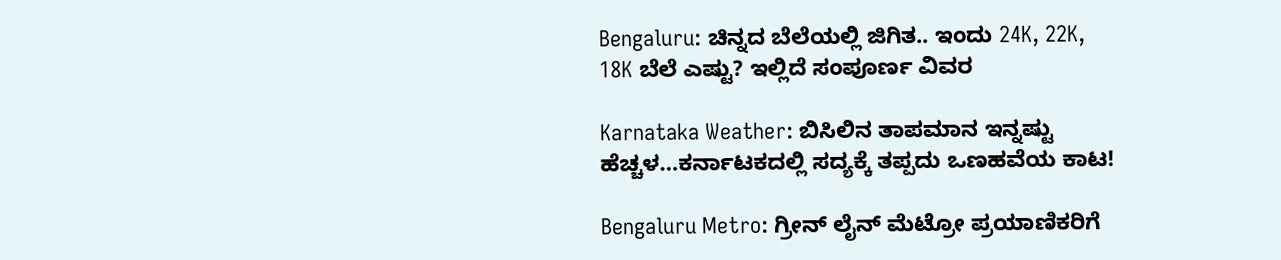Bengaluru: ಚಿನ್ನದ ಬೆಲೆಯಲ್ಲಿ ಜಿಗಿತ.. ಇಂದು 24K, 22K, 18K ಬೆಲೆ ಎಷ್ಟು? ಇಲ್ಲಿದೆ ಸಂಪೂರ್ಣ ವಿವರ

Karnataka Weather: ಬಿಸಿಲಿನ ತಾಪಮಾನ ಇನ್ನಷ್ಟು ಹೆಚ್ಚಳ…ಕರ್ನಾಟಕದಲ್ಲಿ ಸದ್ಯಕ್ಕೆ ತಪ್ಪದು ಒಣಹವೆಯ ಕಾಟ!

Bengaluru Metro: ಗ್ರೀನ್ ಲೈನ್ ಮೆಟ್ರೋ ಪ್ರಯಾಣಿಕರಿಗೆ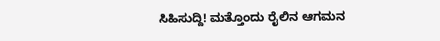ಸಿಹಿಸುದ್ದಿ! ಮತ್ತೊಂದು ರೈಲಿನ ಆಗಮನ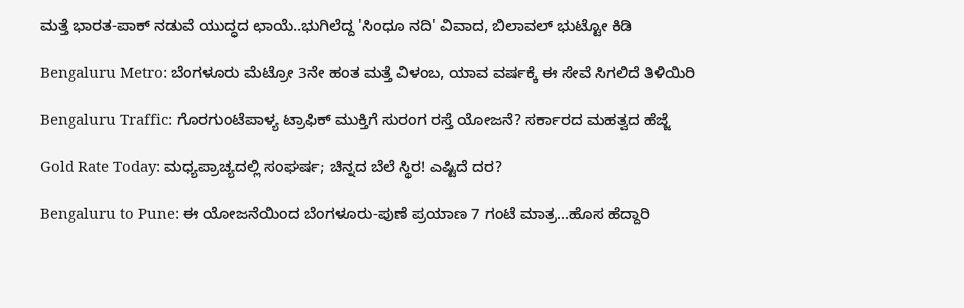ಮತ್ತೆ ಭಾರತ-ಪಾಕ್ ನಡುವೆ ಯುದ್ಧದ ಛಾಯೆ..ಭುಗಿಲೆದ್ದ 'ಸಿಂಧೂ ನದಿ' ವಿವಾದ, ಬಿಲಾವಲ್ ಭುಟ್ಟೋ ಕಿಡಿ

Bengaluru Metro: ಬೆಂಗಳೂರು ಮೆಟ್ರೋ 3ನೇ ಹಂತ ಮತ್ತೆ ವಿಳಂಬ, ಯಾವ ವರ್ಷಕ್ಕೆ ಈ ಸೇವೆ ಸಿಗಲಿದೆ ತಿಳಿಯಿರಿ

Bengaluru Traffic: ಗೊರಗುಂಟೆಪಾಳ್ಯ ಟ್ರಾಫಿಕ್ ಮುಕ್ತಿಗೆ ಸುರಂಗ ರಸ್ತೆ ಯೋಜನೆ? ಸರ್ಕಾರದ ಮಹತ್ವದ ಹೆಜ್ಜೆ

Gold Rate Today: ಮಧ್ಯಪ್ರಾಚ್ಯದಲ್ಲಿ ಸಂಘರ್ಷ; ಚಿನ್ನದ ಬೆಲೆ ಸ್ಥಿರ! ಎಷ್ಟಿದೆ ದರ?

Bengaluru to Pune: ಈ ಯೋಜನೆಯಿಂದ ಬೆಂಗಳೂರು-ಪುಣೆ ಪ್ರಯಾಣ 7 ಗಂಟೆ ಮಾತ್ರ...ಹೊಸ ಹೆದ್ದಾರಿ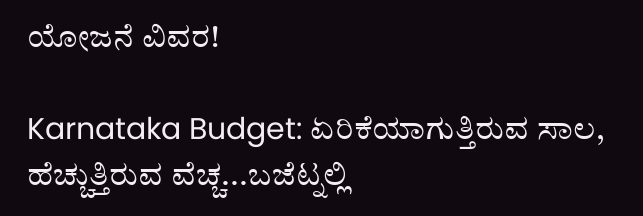ಯೋಜನೆ ವಿವರ!

Karnataka Budget: ಏರಿಕೆಯಾಗುತ್ತಿರುವ ಸಾಲ, ಹೆಚ್ಚುತ್ತಿರುವ ವೆಚ್ಚ...ಬಜೆಟ್ನಲ್ಲಿ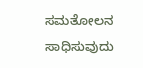ಸಮತೋಲನ ಸಾಧಿಸುವುದು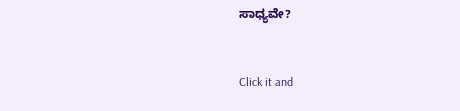ಸಾಧ್ಯವೇ?



Click it and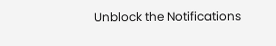Unblock the Notifications